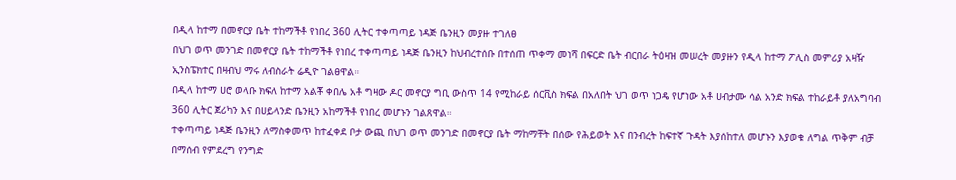በዲላ ከተማ በመኖርያ ቤት ተከማችቶ የነበረ 360 ሊትር ተቀጣጣይ ነዳጅ ቤንዚን መያዙ ተገለፀ
በህገ ወጥ መንገድ በመኖርያ ቤት ተከማችቶ የነበረ ተቀጣጣይ ነዳጅ ቤንዚን ከህብረተሰቡ በተሰጠ ጥቀማ መነሻ በፍርድ ቤት ብርበራ ትዕዛዝ መሠረት መያዙን የዲላ ከተማ ፖሊስ መምሪያ አዛዥ ኢንስፔክተር በዛብህ ማሩ ለብስራት ሬዲዮ ገልፀዋል።
በዲላ ከተማ ሀሮ ወላቡ ክፍለ ከተማ አልቾ ቀበሌ አቶ ግዛው ዶር መኖርያ ግቢ ውስጥ 14 የሚከራይ ሰርቪስ ክፍል በአለበት ህገ ወጥ ነጋዴ የሆነው አቶ ሀብታሙ ሳል አንድ ክፍል ተከራይቶ ያለአግባብ
360 ሊትር ጀሪካን እና በሀይላንድ ቤንዚን አከማችቶ የነበረ መሆኑን ገልጸዋል።
ተቀጣጣይ ነዳጅ ቤንዚን ለማስቀመጥ ከተፈቀደ ቦታ ውጪ በህገ ወጥ መንገድ በመኖርያ ቤት ማከማቸት በሰው የሕይወት እና በንብረት ከፍተኛ ጉዳት እያሰከተለ መሆኑን እያወቁ ለግል ጥቅም ብቻ በማሰብ የምደረግ የንግድ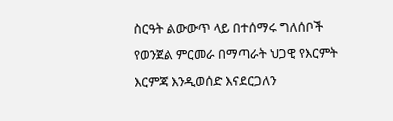ስርዓት ልውውጥ ላይ በተሰማሩ ግለሰቦች የወንጀል ምርመራ በማጣራት ህጋዊ የእርምት እርምጃ እንዲወሰድ እናደርጋለን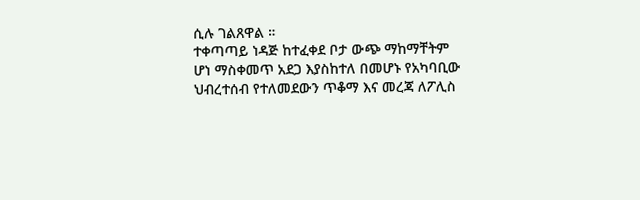ሲሉ ገልጸዋል ።
ተቀጣጣይ ነዳጅ ከተፈቀደ ቦታ ውጭ ማከማቸትም ሆነ ማስቀመጥ አደጋ እያስከተለ በመሆኑ የአካባቢው ህብረተሰብ የተለመደውን ጥቆማ እና መረጃ ለፖሊስ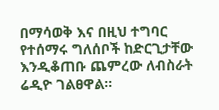በማሳወቅ እና በዚህ ተግባር የተሰማሩ ግለሰቦች ከድርጊታቸው እንዲቆጠቡ ጨምረው ለብስራት ሬዲዮ ገልፀዋል።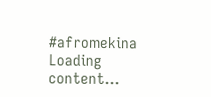#afromekina
Loading content...